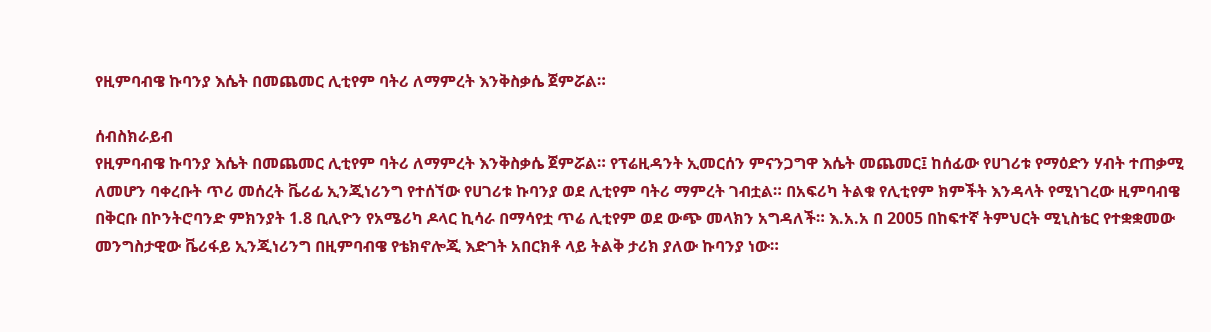የዚምባብዌ ኩባንያ እሴት በመጨመር ሊቲየም ባትሪ ለማምረት እንቅስቃሴ ጀምሯል።

ሰብስክራይብ
የዚምባብዌ ኩባንያ እሴት በመጨመር ሊቲየም ባትሪ ለማምረት እንቅስቃሴ ጀምሯል። የፕሬዚዳንት ኢመርሰን ምናንጋግዋ እሴት መጨመር፤ ከሰፊው የሀገሪቱ የማዕድን ሃብት ተጠቃሚ ለመሆን ባቀረቡት ጥሪ መሰረት ቬሪፊ ኢንጂነሪንግ የተሰኘው የሀገሪቱ ኩባንያ ወደ ሊቲየም ባትሪ ማምረት ገብቷል። በአፍሪካ ትልቁ የሊቲየም ክምችት እንዳላት የሚነገረው ዚምባብዌ በቅርቡ በኮንትሮባንድ ምክንያት 1.8 ቢሊዮን የአሜሪካ ዶላር ኪሳራ በማሳየቷ ጥሬ ሊቲየም ወደ ውጭ መላክን አግዳለች። እ.አ.አ በ 2005 በከፍተኛ ትምህርት ሚኒስቴር የተቋቋመው መንግስታዊው ቬሪፋይ ኢንጂነሪንግ በዚምባብዌ የቴክኖሎጂ እድገት አበርክቶ ላይ ትልቅ ታሪክ ያለው ኩባንያ ነው።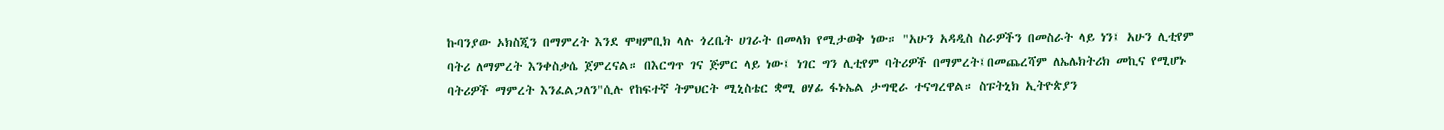ኩባንያው ኦክስጂን በማምረት እንደ ሞዛምቢክ ላሉ ጎረቤት ሀገራት በመላክ የሚታወቅ ነው። "አሁን አዳዲስ ስራዎችን በመስራት ላይ ነን፤ አሁን ሊቲየም ባትሪ ለማምረት እንቀስቃሴ ጀምረናል። በእርግጥ ገና ጅምር ላይ ነው፤ ነገር ግን ሊቲየም ባትሪዎች በማምረት፤በመጨረሻም ለኤሌክትሪክ መኪና የሚሆኑ ባትሪዎች ማምረት እንፈልጋለን"ሲሉ የከፍተኛ ትምህርት ሚኒስቴር ቋሚ ፀሃፊ ፋኑኤል ታግዊራ ተናግረዋል። ስፑትኒክ ኢትዮጵያን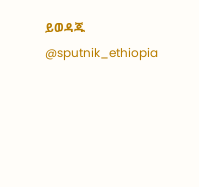ይወዳጁ @sputnik_ethiopia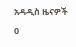አዳዲስ ዜናዎች
0